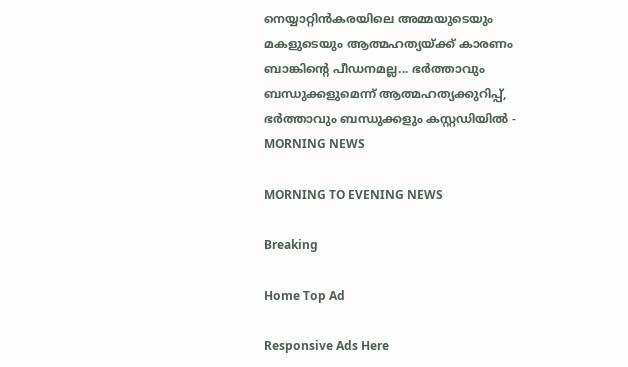നെയ്യാറ്റിന്‍കരയിലെ അമ്മയുടെയും മകളുടെയും ആത്മഹത്യയ്ക്ക് കാരണം ബാങ്കിന്റെ പീഡനമല്ല... ഭര്‍ത്താവും ബന്ധുക്കളുമെന്ന് ആത്മഹത്യക്കുറിപ്പ്, ഭര്‍ത്താവും ബന്ധുക്കളും കസ്റ്റഡിയില്‍ - MORNING NEWS

MORNING TO EVENING NEWS

Breaking

Home Top Ad

Responsive Ads Here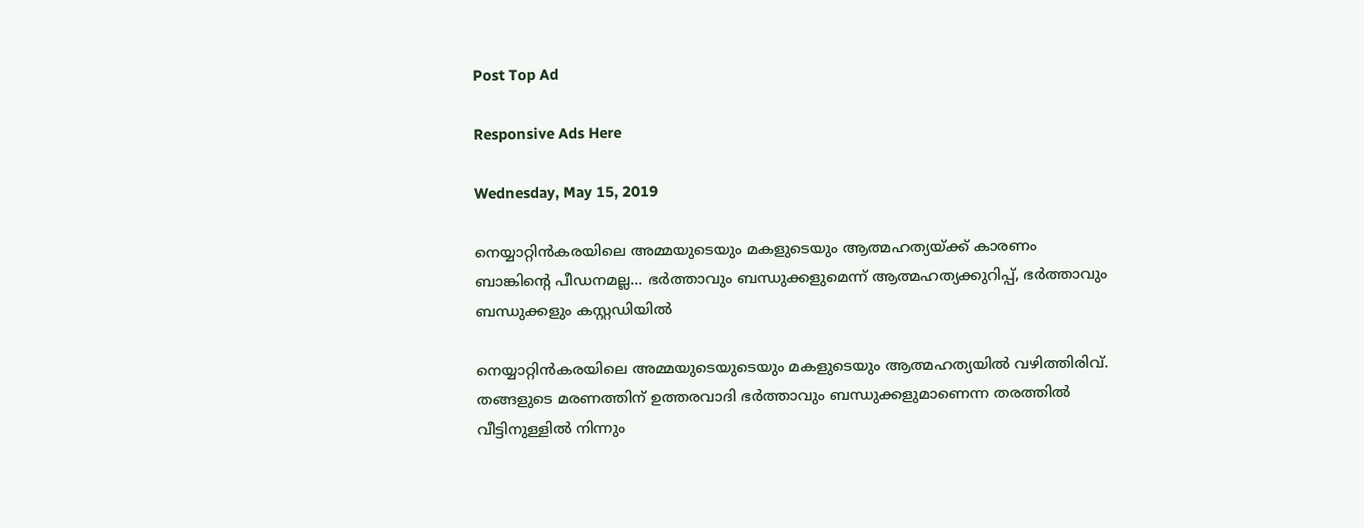Post Top Ad

Responsive Ads Here

Wednesday, May 15, 2019

നെയ്യാറ്റിന്‍കരയിലെ അമ്മയുടെയും മകളുടെയും ആത്മഹത്യയ്ക്ക് കാരണം ബാങ്കിന്റെ പീഡനമല്ല... ഭര്‍ത്താവും ബന്ധുക്കളുമെന്ന് ആത്മഹത്യക്കുറിപ്പ്, ഭര്‍ത്താവും ബന്ധുക്കളും കസ്റ്റഡിയില്‍

നെയ്യാറ്റിന്‍കരയിലെ അമ്മയുടെയുടെയും മകളുടെയും ആത്മഹത്യയില്‍ വഴിത്തിരിവ്. തങ്ങളുടെ മരണത്തിന് ഉത്തരവാദി ഭര്‍ത്താവും ബന്ധുക്കളുമാണെന്ന തരത്തില്‍ വീട്ടിനുള്ളില്‍ നിന്നും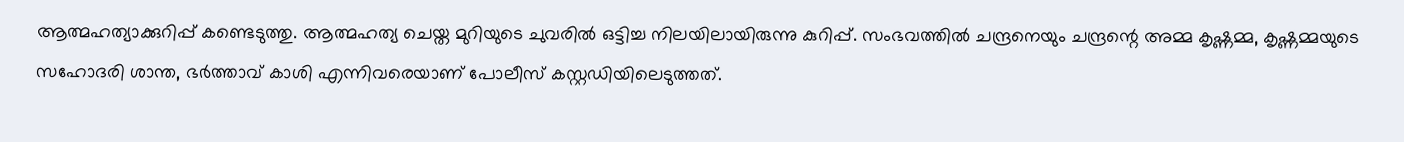ആത്മഹത്യാക്കുറിപ്പ് കണ്ടെടുത്തു. ആത്മഹത്യ ചെയ്ത മുറിയുടെ ചുവരില്‍ ഒട്ടിച്ച നിലയിലായിരുന്നു കുറിപ്പ്. സംഭവത്തില്‍ ചന്ദ്രനെയും ചന്ദ്രന്റെ അമ്മ കൃഷ്ണമ്മ, കൃഷ്ണമ്മയുടെ സഹോദരി ശാന്ത, ഭര്‍ത്താവ് കാശി എന്നിവരെയാണ് പോലീസ് കസ്റ്റഡിയിലെടുത്തത്.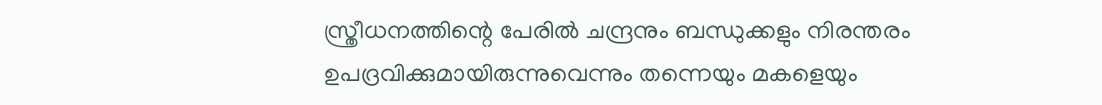സ്ത്രീധനത്തിന്റെ പേരില്‍ ചന്ദ്രനും ബന്ധുക്കളും നിരന്തരം ഉപദ്രവിക്കുമായിരുന്നുവെന്നും തന്നെയും മകളെയും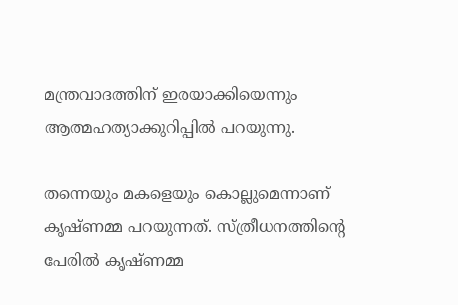മന്ത്രവാദത്തിന് ഇരയാക്കിയെന്നും ആത്മഹത്യാക്കുറിപ്പില്‍ പറയുന്നു.

തന്നെയും മകളെയും കൊല്ലുമെന്നാണ് കൃഷ്ണമ്മ പറയുന്നത്. സ്ത്രീധനത്തിന്റെ പേരില്‍ കൃഷ്ണമ്മ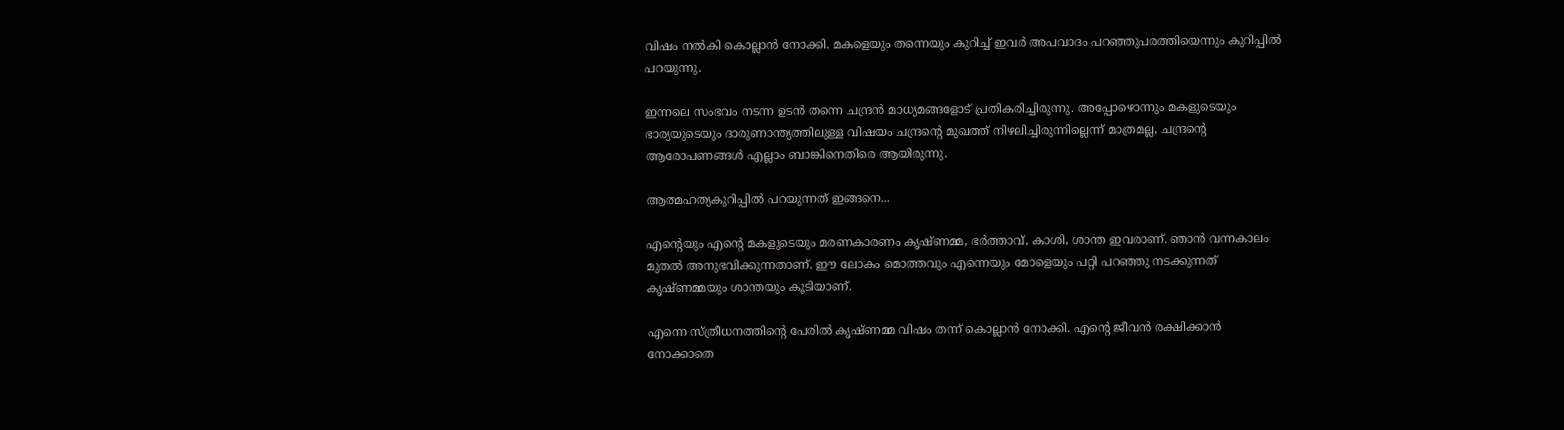വിഷം നല്‍കി കൊല്ലാന്‍ നോക്കി. മകളെയും തന്നെയും കുറിച്ച് ഇവര്‍ അപവാദം പറഞ്ഞുപരത്തിയെന്നും കുറിപ്പില്‍ പറയുന്നു.

ഇന്നലെ സംഭവം നടന്ന ഉടന്‍ തന്നെ ചന്ദ്രന്‍ മാധ്യമങ്ങളോട് പ്രതികരിച്ചിരുന്നു. അപ്പോഴൊന്നും മകളുടെയും ഭാര്യയുടെയും ദാരുണാന്ത്യത്തിലുള്ള വിഷയം ചന്ദ്രന്റെ മുഖത്ത് നിഴലിച്ചിരുന്നില്ലെന്ന് മാത്രമല്ല, ചന്ദ്രന്റെ ആരോപണങ്ങള്‍ എല്ലാം ബാങ്കിനെതിരെ ആയിരുന്നു.

ആത്മഹത്യകുറിപ്പില്‍ പറയുന്നത് ഇങ്ങനെ...

എന്റെയും എന്റെ മകളുടെയും മരണകാരണം കൃഷ്ണമ്മ, ഭര്‍ത്താവ്, കാശി, ശാന്ത ഇവരാണ്. ഞാന്‍ വന്നകാലം മുതല്‍ അനുഭവിക്കുന്നതാണ്. ഈ ലോകം മൊത്തവും എന്നെയും മോളെയും പറ്റി പറഞ്ഞു നടക്കുന്നത് കൃഷ്ണമ്മയും ശാന്തയും കൂടിയാണ്.

എന്നെ സ്ത്രീധനത്തിന്റെ പേരില്‍ കൃഷ്ണമ്മ വിഷം തന്ന് കൊല്ലാന്‍ നോക്കി. എന്റെ ജീവന്‍ രക്ഷിക്കാന്‍ നോക്കാതെ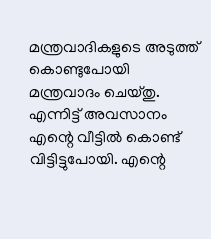മന്ത്രവാദികളുടെ അടുത്ത് കൊണ്ടുപോയി മന്ത്രവാദം ചെയ്തു. എന്നിട്ട് അവസാനം എന്റെ വീട്ടില്‍ കൊണ്ട് വിട്ടിട്ടുപോയി. എന്റെ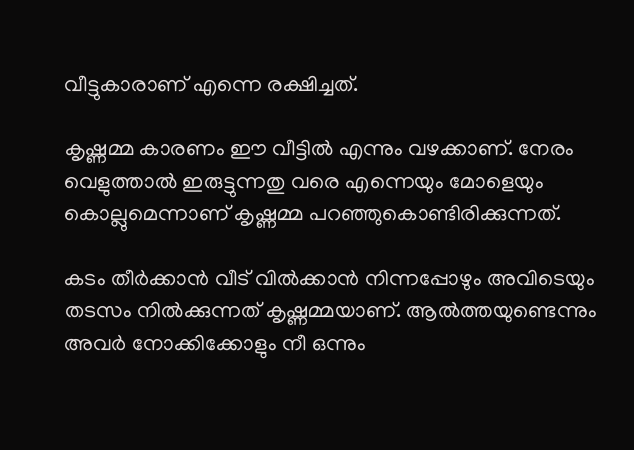വീട്ടുകാരാണ് എന്നെ രക്ഷിച്ചത്.

കൃഷ്ണമ്മ കാരണം ഈ വീട്ടില്‍ എന്നും വഴക്കാണ്. നേരം വെളുത്താല്‍ ഇരുട്ടുന്നതു വരെ എന്നെയും മോളെയും കൊല്ലുമെന്നാണ് കൃഷ്ണമ്മ പറഞ്ഞുകൊണ്ടിരിക്കുന്നത്.

കടം തീര്‍ക്കാന്‍ വീട് വില്‍ക്കാന്‍ നിന്നപ്പോഴും അവിടെയും തടസം നില്‍ക്കുന്നത് കൃഷ്ണമ്മയാണ്. ആല്‍ത്തയുണ്ടെന്നും അവര്‍ നോക്കിക്കോളും നീ ഒന്നും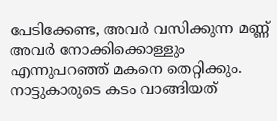പേടിക്കേണ്ട, അവര്‍ വസിക്കുന്ന മണ്ണ് അവര്‍ നോക്കിക്കൊള്ളും എന്നുപറഞ്ഞ് മകനെ തെറ്റിക്കും. നാട്ടുകാരുടെ കടം വാങ്ങിയത്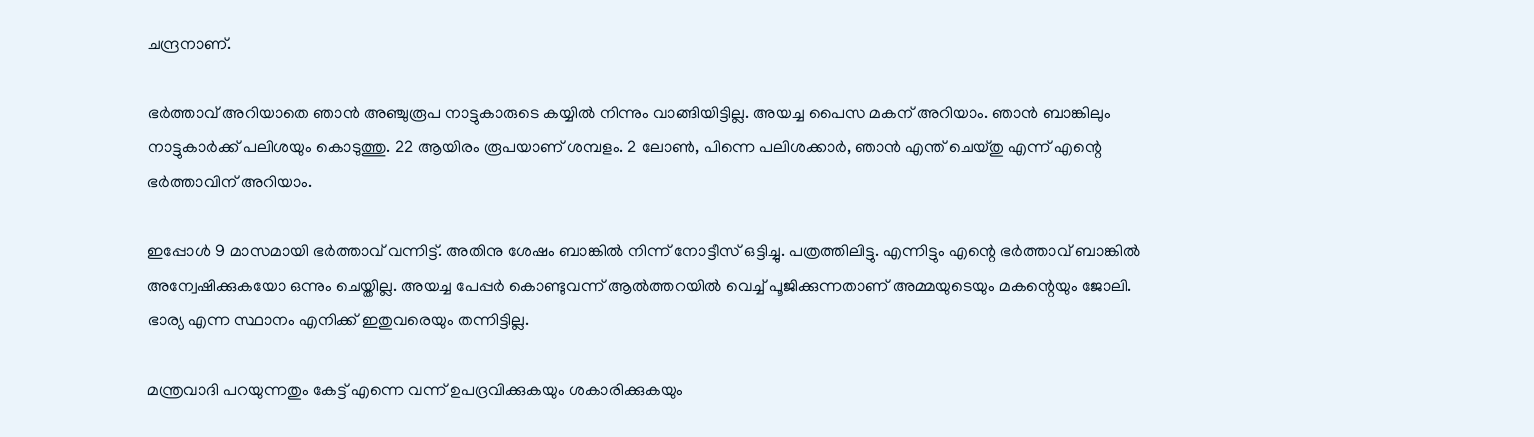ചന്ദ്രനാണ്.

ഭര്‍ത്താവ് അറിയാതെ ഞാന്‍ അഞ്ചുരൂപ നാട്ടുകാരുടെ കയ്യില്‍ നിന്നും വാങ്ങിയിട്ടില്ല. അയച്ച പൈസ മകന് അറിയാം. ഞാന്‍ ബാങ്കിലും നാട്ടുകാര്‍ക്ക് പലിശയും കൊടുത്തു. 22 ആയിരം രൂപയാണ് ശമ്പളം. 2 ലോണ്‍, പിന്നെ പലിശക്കാര്‍, ഞാന്‍ എന്ത് ചെയ്തു എന്ന് എന്റെ ഭര്‍ത്താവിന് അറിയാം.

ഇപ്പോള്‍ 9 മാസമായി ഭര്‍ത്താവ് വന്നിട്ട്. അതിനു ശേഷം ബാങ്കില്‍ നിന്ന് നോട്ടീസ് ഒട്ടിച്ചു. പത്രത്തിലിട്ടു. എന്നിട്ടും എന്റെ ഭര്‍ത്താവ് ബാങ്കില്‍ അന്വേഷിക്കുകയോ ഒന്നും ചെയ്തില്ല. അയച്ച പേപ്പര്‍ കൊണ്ടുവന്ന് ആല്‍ത്തറയില്‍ വെച്ച് പൂജിക്കുന്നതാണ് അമ്മയുടെയും മകന്റെയും ജോലി. ഭാര്യ എന്ന സ്ഥാനം എനിക്ക് ഇതുവരെയും തന്നിട്ടില്ല.

മന്ത്രവാദി പറയുന്നതും കേട്ട് എന്നെ വന്ന് ഉപദ്രവിക്കുകയും ശകാരിക്കുകയും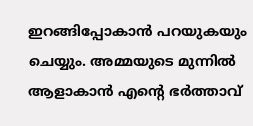ഇറങ്ങിപ്പോകാന്‍ പറയുകയും ചെയ്യും. അമ്മയുടെ മുന്നില്‍ ആളാകാന്‍ എന്റെ ഭര്‍ത്താവ്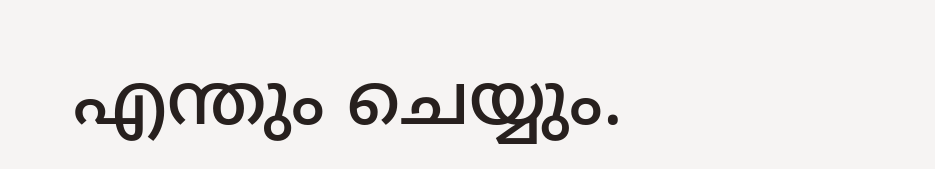എന്തും ചെയ്യും.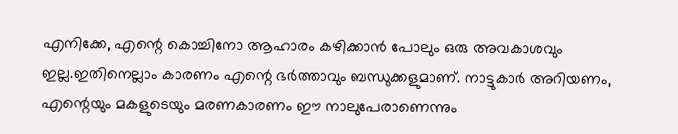എനിക്കേ, എന്റെ കൊച്ചിനോ ആഹാരം കഴിക്കാന്‍ പോലും ഒരു അവകാശവും ഇല്ല.ഇതിനെല്ലാം കാരണം എന്റെ ഭര്‍ത്താവും ബന്ധുക്കളുമാണ്. നാട്ടുകാര്‍ അറിയണം, എന്റെയും മകളുടെയും മരണകാരണം ഈ നാലുപേരാണെന്നും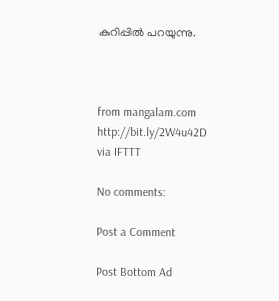കുറിപ്പില്‍ പറയുന്നു.



from mangalam.com http://bit.ly/2W4u42D
via IFTTT

No comments:

Post a Comment

Post Bottom Ad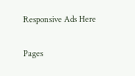Responsive Ads Here

Pages